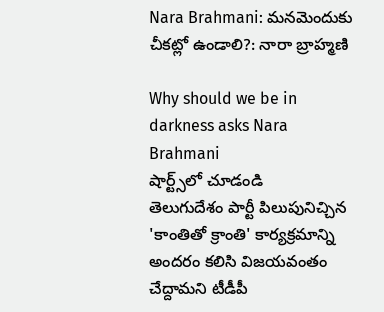Nara Brahmani: మనమెందుకు చీకట్లో ఉండాలి?: నారా బ్రాహ్మణి

Why should we be in darkness asks Nara Brahmani
షార్ట్స్‌లో చూడండి
తెలుగుదేశం పార్టీ పిలుపునిచ్చిన 'కాంతితో క్రాంతి' కార్యక్రమాన్ని అందరం కలిసి విజయవంతం చేద్దామని టీడీపీ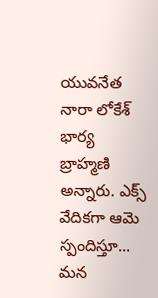యువనేత నారా లోకేశ్ భార్య బ్రాహ్మణి అన్నారు. ఎక్స్ వేదికగా ఆమె స్పందిస్తూ... మన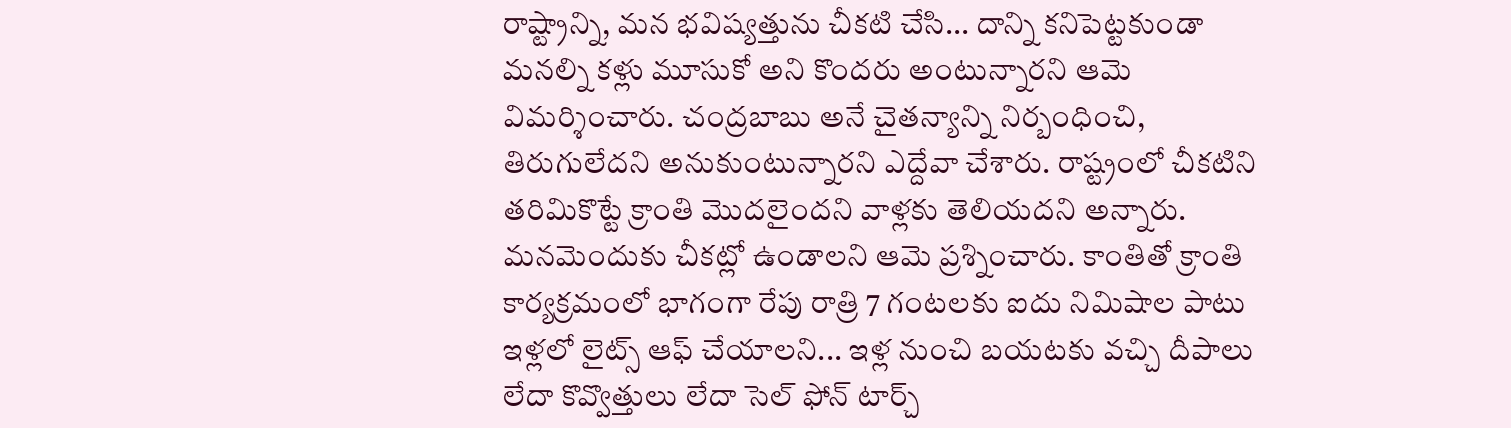రాష్ట్రాన్ని, మన భవిష్యత్తును చీకటి చేసి... దాన్ని కనిపెట్టకుండా మనల్ని కళ్లు మూసుకో అని కొందరు అంటున్నారని ఆమె విమర్శించారు. చంద్రబాబు అనే చైతన్యాన్ని నిర్బంధించి, తిరుగులేదని అనుకుంటున్నారని ఎద్దేవా చేశారు. రాష్ట్రంలో చీకటిని తరిమికొట్టే క్రాంతి మొదలైందని వాళ్లకు తెలియదని అన్నారు. మనమెందుకు చీకట్లో ఉండాలని ఆమె ప్రశ్నించారు. కాంతితో క్రాంతి కార్యక్రమంలో భాగంగా రేపు రాత్రి 7 గంటలకు ఐదు నిమిషాల పాటు ఇళ్లలో లైట్స్ ఆఫ్ చేయాలని... ఇళ్ల నుంచి బయటకు వచ్చి దీపాలు లేదా కొవ్వొత్తులు లేదా సెల్ ఫోన్ టార్చ్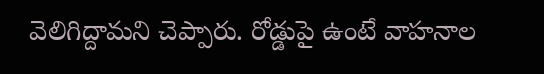వెలిగిద్దామని చెప్పారు. రోడ్డుపై ఉంటే వాహనాల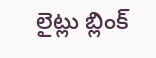లైట్లు బ్లింక్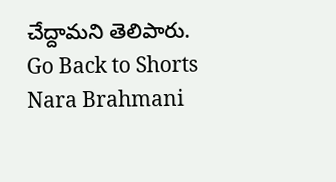చేద్దామని తెలిపారు.
Go Back to Shorts
Nara Brahmani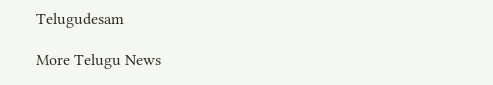Telugudesam

More Telugu News